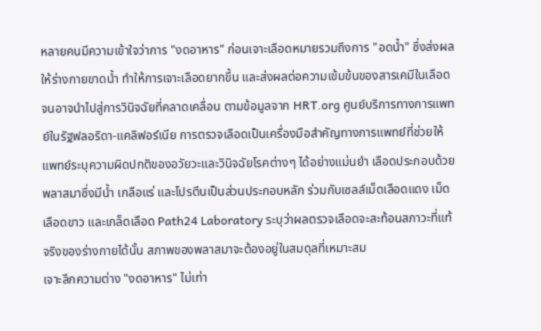หลายคนมีความเข้าใจว่าการ "งดอาหาร" ก่อนเจาะเลือดหมายรวมถึงการ "อดน้ำ" ซึ่งส่งผลให้ร่างกายขาดน้ำ ทำให้การเจาะเลือดยากขึ้น และส่งผลต่อความเข้มข้นของสารเคมีในเลือดจนอาจนำไปสู่การวินิจฉัยที่คลาดเคลื่อน ตามข้อมูลจาก HRT.org ศูนย์บริการทางการแพทย์ในรัฐฟลอริดา-แคลิฟอร์เนีย การตรวจเลือดเป็นเครื่องมือสำคัญทางการแพทย์ที่ช่วยให้แพทย์ระบุความผิดปกติของอวัยวะและวินิจฉัยโรคต่างๆ ได้อย่างแม่นยำ เลือดประกอบด้วยพลาสมาซึ่งมีน้ำ เกลือแร่ และโปรตีนเป็นส่วนประกอบหลัก ร่วมกับเซลล์เม็ดเลือดแดง เม็ดเลือดขาว และเกล็ดเลือด Path24 Laboratory ระบุว่าผลตรวจเลือดจะสะท้อนสภาวะที่แท้จริงของร่างกายได้นั้น สภาพของพลาสมาจะต้องอยู่ในสมดุลที่เหมาะสม
เจาะลึกความต่าง "งดอาหาร" ไม่เท่า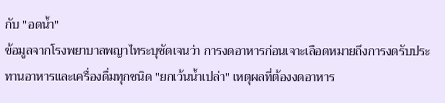กับ "อดน้ำ"
ข้อมูลจากโรงพยาบาลพญาไทระบุชัดเจนว่า การงดอาหารก่อนเจาะเลือดหมายถึงการงดรับประทานอาหารและเครื่องดื่มทุกชนิด "ยกเว้นน้ำเปล่า" เหตุผลที่ต้องงดอาหาร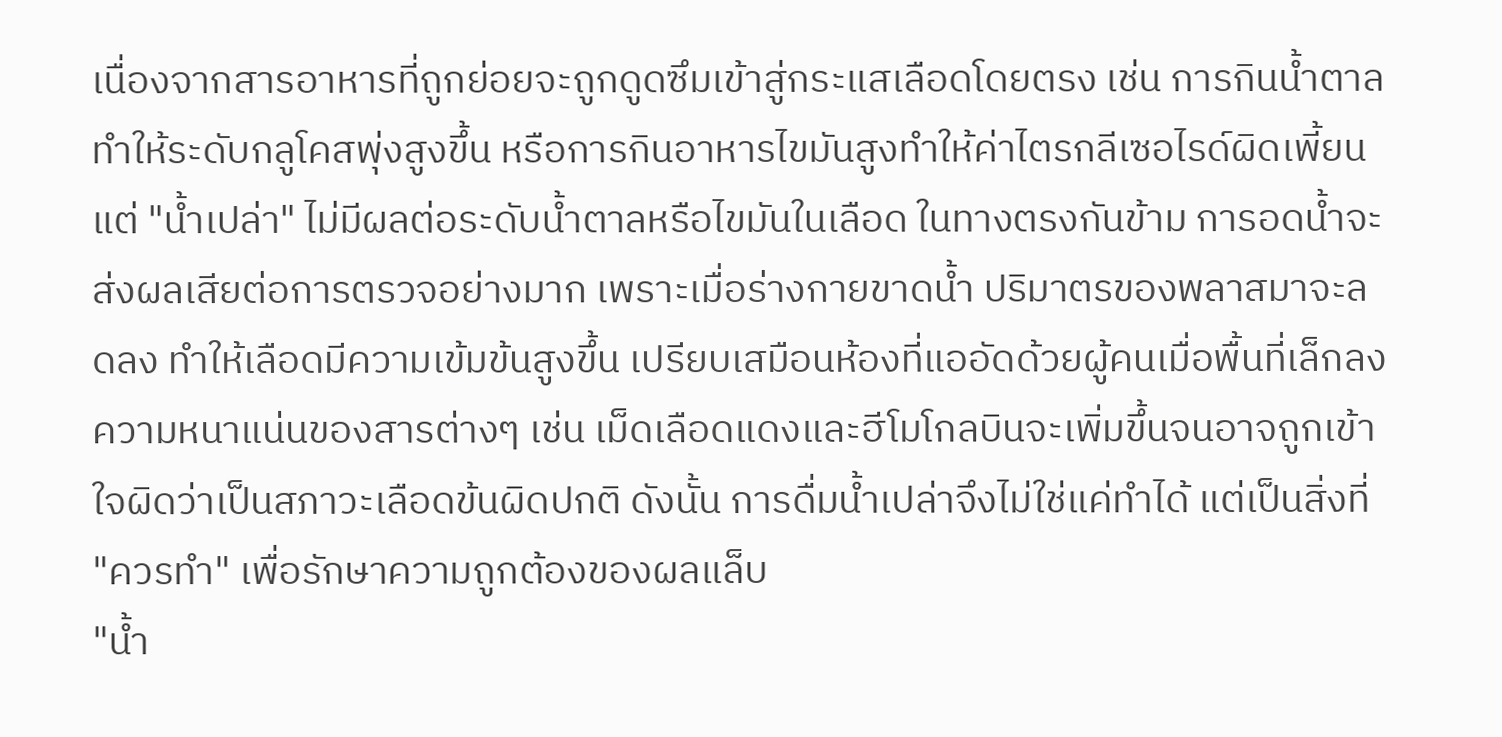เนื่องจากสารอาหารที่ถูกย่อยจะถูกดูดซึมเข้าสู่กระแสเลือดโดยตรง เช่น การกินน้ำตาลทำให้ระดับกลูโคสพุ่งสูงขึ้น หรือการกินอาหารไขมันสูงทำให้ค่าไตรกลีเซอไรด์ผิดเพี้ยน แต่ "น้ำเปล่า" ไม่มีผลต่อระดับน้ำตาลหรือไขมันในเลือด ในทางตรงกันข้าม การอดน้ำจะส่งผลเสียต่อการตรวจอย่างมาก เพราะเมื่อร่างกายขาดน้ำ ปริมาตรของพลาสมาจะลดลง ทำให้เลือดมีความเข้มข้นสูงขึ้น เปรียบเสมือนห้องที่แออัดด้วยผู้คนเมื่อพื้นที่เล็กลง ความหนาแน่นของสารต่างๆ เช่น เม็ดเลือดแดงและฮีโมโกลบินจะเพิ่มขึ้นจนอาจถูกเข้าใจผิดว่าเป็นสภาวะเลือดข้นผิดปกติ ดังนั้น การดื่มน้ำเปล่าจึงไม่ใช่แค่ทำได้ แต่เป็นสิ่งที่ "ควรทำ" เพื่อรักษาความถูกต้องของผลแล็บ
"น้ำ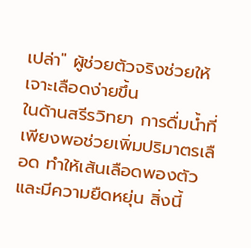เปล่า" ผู้ช่วยตัวจริงช่วยให้เจาะเลือดง่ายขึ้น
ในด้านสรีรวิทยา การดื่มน้ำที่เพียงพอช่วยเพิ่มปริมาตรเลือด ทำให้เส้นเลือดพองตัวและมีความยืดหยุ่น สิ่งนี้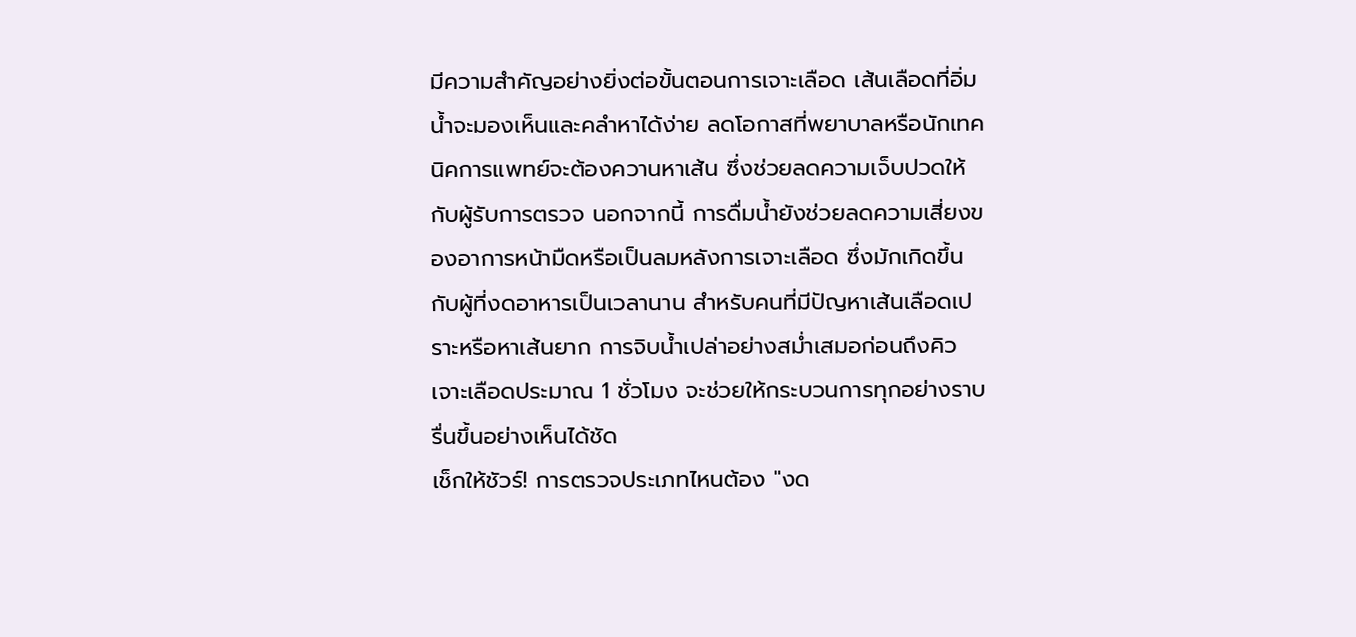มีความสำคัญอย่างยิ่งต่อขั้นตอนการเจาะเลือด เส้นเลือดที่อิ่มน้ำจะมองเห็นและคลำหาได้ง่าย ลดโอกาสที่พยาบาลหรือนักเทคนิคการแพทย์จะต้องควานหาเส้น ซึ่งช่วยลดความเจ็บปวดให้กับผู้รับการตรวจ นอกจากนี้ การดื่มน้ำยังช่วยลดความเสี่ยงของอาการหน้ามืดหรือเป็นลมหลังการเจาะเลือด ซึ่งมักเกิดขึ้นกับผู้ที่งดอาหารเป็นเวลานาน สำหรับคนที่มีปัญหาเส้นเลือดเปราะหรือหาเส้นยาก การจิบน้ำเปล่าอย่างสม่ำเสมอก่อนถึงคิวเจาะเลือดประมาณ 1 ชั่วโมง จะช่วยให้กระบวนการทุกอย่างราบรื่นขึ้นอย่างเห็นได้ชัด
เช็กให้ชัวร์! การตรวจประเภทไหนต้อง "งด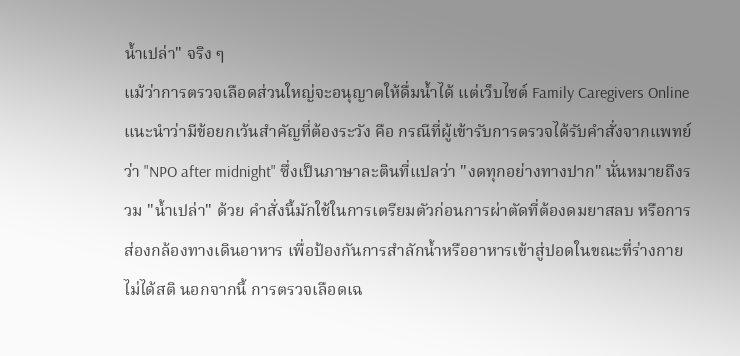น้ำเปล่า" จริง ๆ
แม้ว่าการตรวจเลือดส่วนใหญ่จะอนุญาตให้ดื่มน้ำได้ แต่เว็บไซต์ Family Caregivers Online แนะนำว่ามีข้อยกเว้นสำคัญที่ต้องระวัง คือ กรณีที่ผู้เข้ารับการตรวจได้รับคำสั่งจากแพทย์ว่า "NPO after midnight" ซึ่งเป็นภาษาละตินที่แปลว่า "งดทุกอย่างทางปาก" นั่นหมายถึงรวม "น้ำเปล่า" ด้วย คำสั่งนี้มักใช้ในการเตรียมตัวก่อนการผ่าตัดที่ต้องดมยาสลบ หรือการส่องกล้องทางเดินอาหาร เพื่อป้องกันการสำลักน้ำหรืออาหารเข้าสู่ปอดในขณะที่ร่างกายไม่ได้สติ นอกจากนี้ การตรวจเลือดเฉ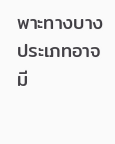พาะทางบางประเภทอาจมี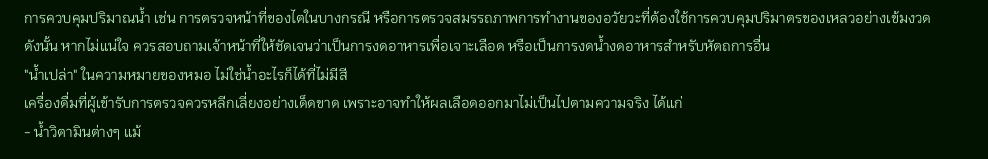การควบคุมปริมาณน้ำ เช่น การตรวจหน้าที่ของไตในบางกรณี หรือการตรวจสมรรถภาพการทำงานของอวัยวะที่ต้องใช้การควบคุมปริมาตรของเหลวอย่างเข้มงวด ดังนั้น หากไม่แน่ใจ ควรสอบถามเจ้าหน้าที่ให้ชัดเจนว่าเป็นการงดอาหารเพื่อเจาะเลือด หรือเป็นการงดน้ำงดอาหารสำหรับหัตถการอื่น
"น้ำเปล่า" ในความหมายของหมอ ไม่ใช่น้ำอะไรก็ได้ที่ไม่มีสี
เครื่องดื่มที่ผู้เข้ารับการตรวจควรหลีกเลี่ยงอย่างเด็ดขาด เพราะอาจทำให้ผลเลือดออกมาไม่เป็นไปตามความจริง ได้แก่
- น้ำวิตามินต่างๆ แม้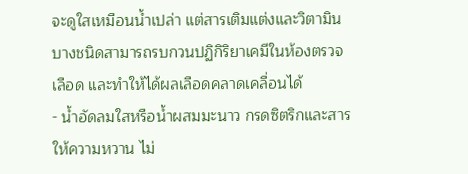จะดูใสเหมือนน้ำเปล่า แต่สารเติมแต่งและวิตามินบางชนิดสามารถรบกวนปฏิกิริยาเคมีในห้องตรวจเลือด และทำให้ได้ผลเลือดคลาดเคลื่อนได้
- น้ำอัดลมใสหรือน้ำผสมมะนาว กรดซิตริกและสารให้ความหวาน ไม่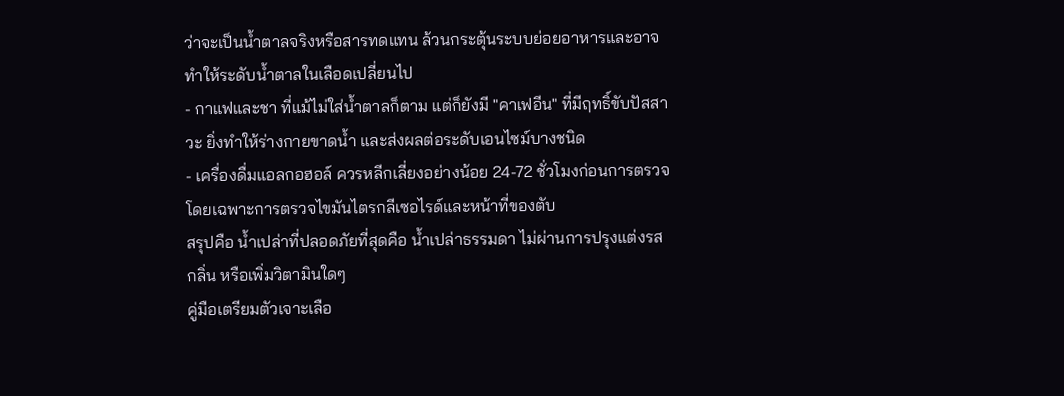ว่าจะเป็นน้ำตาลจริงหรือสารทดแทน ล้วนกระตุ้นระบบย่อยอาหารและอาจทำให้ระดับน้ำตาลในเลือดเปลี่ยนไป
- กาแฟและชา ที่แม้ไม่ใส่น้ำตาลก็ตาม แต่ก็ยังมี "คาเฟอีน" ที่มีฤทธิ์ขับปัสสาวะ ยิ่งทำให้ร่างกายขาดน้ำ และส่งผลต่อระดับเอนไซม์บางชนิด
- เครื่องดื่มแอลกอฮอล์ ควรหลีกเลี่ยงอย่างน้อย 24-72 ชั่วโมงก่อนการตรวจ โดยเฉพาะการตรวจไขมันไตรกลีเซอไรด์และหน้าที่ของตับ
สรุปคือ น้ำเปล่าที่ปลอดภัยที่สุดคือ น้ำเปล่าธรรมดา ไม่ผ่านการปรุงแต่งรส กลิ่น หรือเพิ่มวิตามินใดๆ
คู่มือเตรียมตัวเจาะเลือ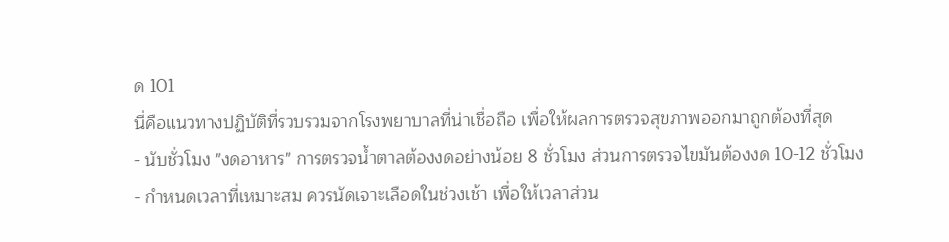ด 101
นี่คือแนวทางปฏิบัติที่รวบรวมจากโรงพยาบาลที่น่าเชื่อถือ เพื่อให้ผลการตรวจสุขภาพออกมาถูกต้องที่สุด
- นับชั่วโมง "งดอาหาร" การตรวจน้ำตาลต้องงดอย่างน้อย 8 ชั่วโมง ส่วนการตรวจไขมันต้องงด 10-12 ชั่วโมง
- กำหนดเวลาที่เหมาะสม ควรนัดเจาะเลือดในช่วงเช้า เพื่อให้เวลาส่วน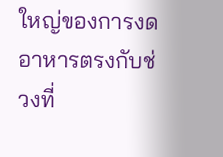ใหญ่ของการงดอาหารตรงกับช่วงที่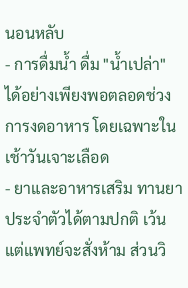นอนหลับ
- การดื่มน้ำ ดื่ม "น้ำเปล่า" ได้อย่างเพียงพอตลอดช่วงการงดอาหาร โดยเฉพาะในเช้าวันเจาะเลือด
- ยาและอาหารเสริม ทานยาประจำตัวได้ตามปกติ เว้นแต่แพทย์จะสั่งห้าม ส่วนวิ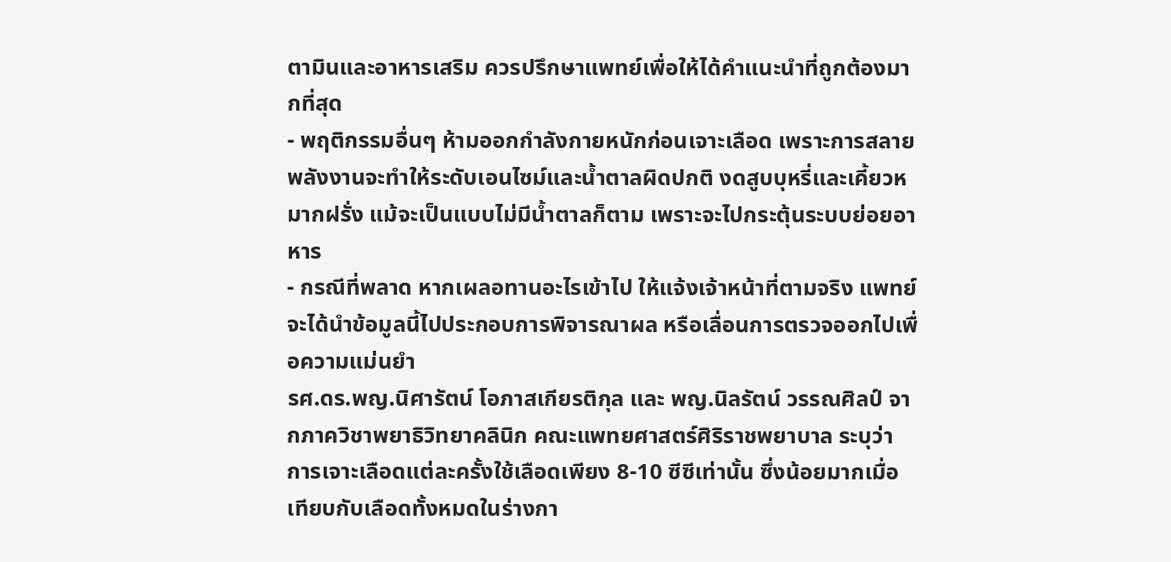ตามินและอาหารเสริม ควรปรึกษาแพทย์เพื่อให้ได้คำแนะนำที่ถูกต้องมากที่สุด
- พฤติกรรมอื่นๆ ห้ามออกกำลังกายหนักก่อนเจาะเลือด เพราะการสลายพลังงานจะทำให้ระดับเอนไซม์และน้ำตาลผิดปกติ งดสูบบุหรี่และเคี้ยวหมากฝรั่ง แม้จะเป็นแบบไม่มีน้ำตาลก็ตาม เพราะจะไปกระตุ้นระบบย่อยอาหาร
- กรณีที่พลาด หากเผลอทานอะไรเข้าไป ให้แจ้งเจ้าหน้าที่ตามจริง แพทย์จะได้นำข้อมูลนี้ไปประกอบการพิจารณาผล หรือเลื่อนการตรวจออกไปเพื่อความแม่นยำ
รศ.ดร.พญ.นิศารัตน์ โอภาสเกียรติกุล และ พญ.นิลรัตน์ วรรณศิลป์ จากภาควิชาพยาธิวิทยาคลินิก คณะแพทยศาสตร์ศิริราชพยาบาล ระบุว่า การเจาะเลือดแต่ละครั้งใช้เลือดเพียง 8-10 ซีซีเท่านั้น ซึ่งน้อยมากเมื่อเทียบกับเลือดทั้งหมดในร่างกา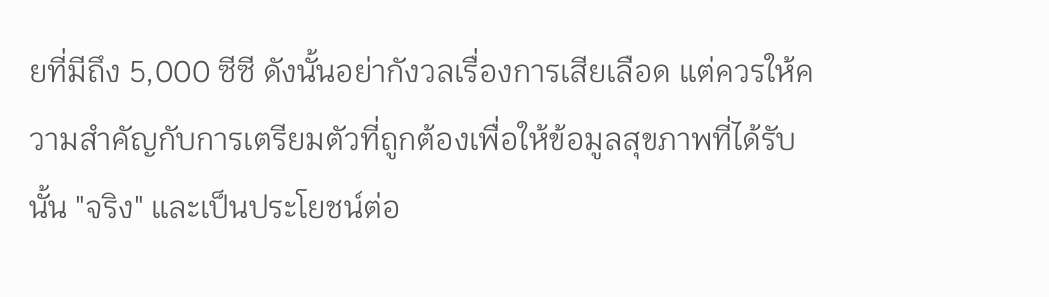ยที่มีถึง 5,000 ซีซี ดังนั้นอย่ากังวลเรื่องการเสียเลือด แต่ควรให้ความสำคัญกับการเตรียมตัวที่ถูกต้องเพื่อให้ข้อมูลสุขภาพที่ได้รับนั้น "จริง" และเป็นประโยชน์ต่อ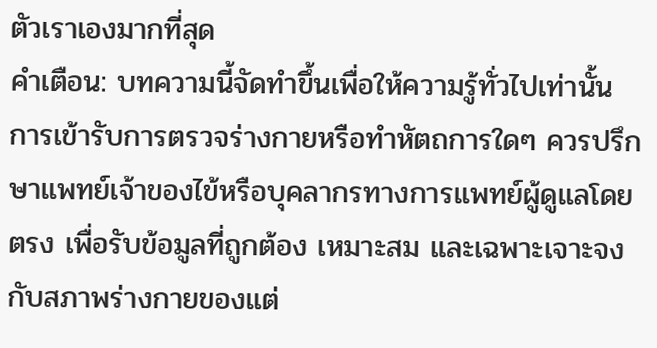ตัวเราเองมากที่สุด
คำเตือน: บทความนี้จัดทำขึ้นเพื่อให้ความรู้ทั่วไปเท่านั้น การเข้ารับการตรวจร่างกายหรือทำหัตถการใดๆ ควรปรึกษาแพทย์เจ้าของไข้หรือบุคลากรทางการแพทย์ผู้ดูแลโดยตรง เพื่อรับข้อมูลที่ถูกต้อง เหมาะสม และเฉพาะเจาะจงกับสภาพร่างกายของแต่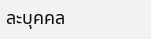ละบุคคล